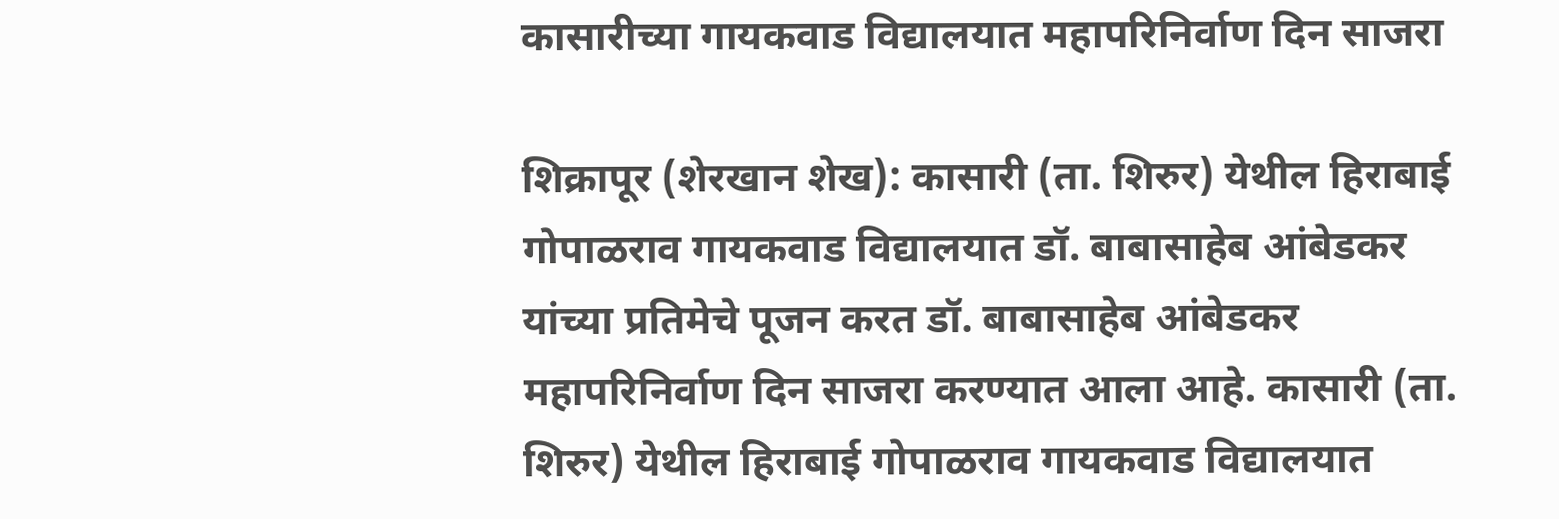कासारीच्या गायकवाड विद्यालयात महापरिनिर्वाण दिन साजरा

शिक्रापूर (शेरखान शेख): कासारी (ता. शिरुर) येथील हिराबाई गोपाळराव गायकवाड विद्यालयात डॉ. बाबासाहेब आंबेडकर यांच्या प्रतिमेचे पूजन करत डॉ. बाबासाहेब आंबेडकर महापरिनिर्वाण दिन साजरा करण्यात आला आहे. कासारी (ता. शिरुर) येथील हिराबाई गोपाळराव गायकवाड विद्यालयात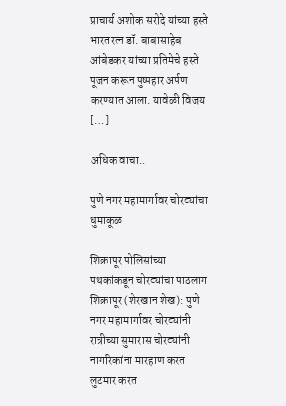प्राचार्य अशोक सरोदे यांच्या हस्ते भारतरत्न डॉ. बाबासाहेब आंबेडकर यांच्या प्रतिमेचे हस्ते पूजन करून पुष्पहार अर्पण करण्यात आला. यावेळी विजय […]

अधिक वाचा..

पुणे नगर महामार्गावर चोरट्यांचा धुमाकूळ

शिक्रापूर पोलिसांच्या पथकांकडून चोरट्यांचा पाठलाग शिक्रापूर (शेरखान शेख): पुणे नगर महामार्गावर चोरट्यांनी रात्रीच्या सुमारास चोरट्यांनी नागरिकांना मारहाण करत लुटमार करत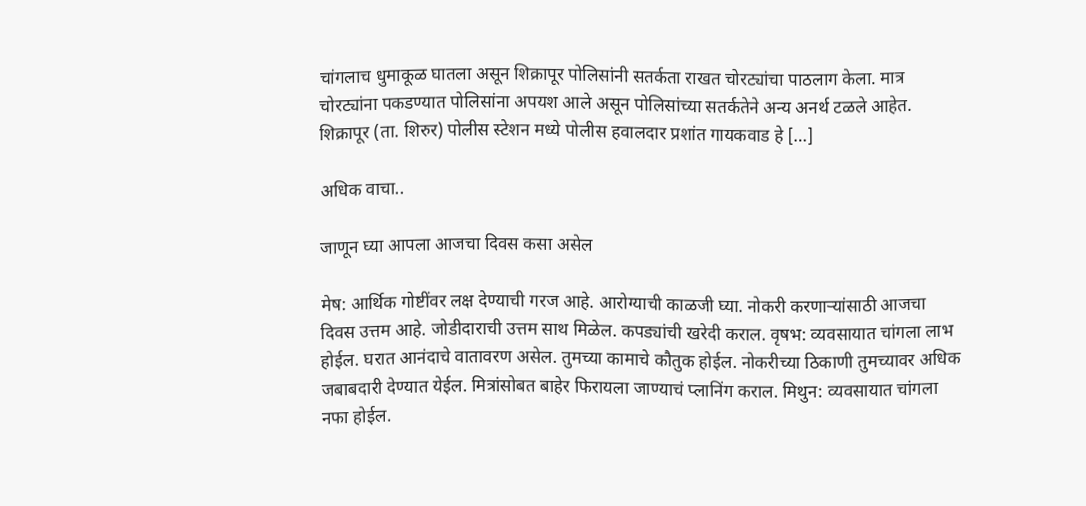चांगलाच धुमाकूळ घातला असून शिक्रापूर पोलिसांनी सतर्कता राखत चोरट्यांचा पाठलाग केला. मात्र चोरट्यांना पकडण्यात पोलिसांना अपयश आले असून पोलिसांच्या सतर्कतेने अन्य अनर्थ टळले आहेत. शिक्रापूर (ता. शिरुर) पोलीस स्टेशन मध्ये पोलीस हवालदार प्रशांत गायकवाड हे […]

अधिक वाचा..

जाणून घ्या आपला आजचा दिवस कसा असेल

मेष: आर्थिक गोष्टींवर लक्ष देण्याची गरज आहे. आरोग्याची काळजी घ्या. नोकरी करणाऱ्यांसाठी आजचा दिवस उत्तम आहे. जोडीदाराची उत्तम साथ मिळेल. कपड्यांची खरेदी कराल. वृषभ: व्यवसायात चांगला लाभ होईल. घरात आनंदाचे वातावरण असेल. तुमच्या कामाचे कौतुक होईल. नोकरीच्या ठिकाणी तुमच्यावर अधिक जबाबदारी देण्यात येईल. मित्रांसोबत बाहेर फिरायला जाण्याचं प्लानिंग कराल. मिथुन: व्यवसायात चांगला नफा होईल.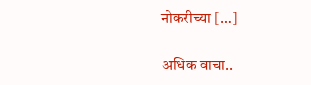नोकरीच्या […]

अधिक वाचा..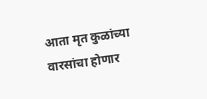आता मृत कुळांच्या वारसांचा होणार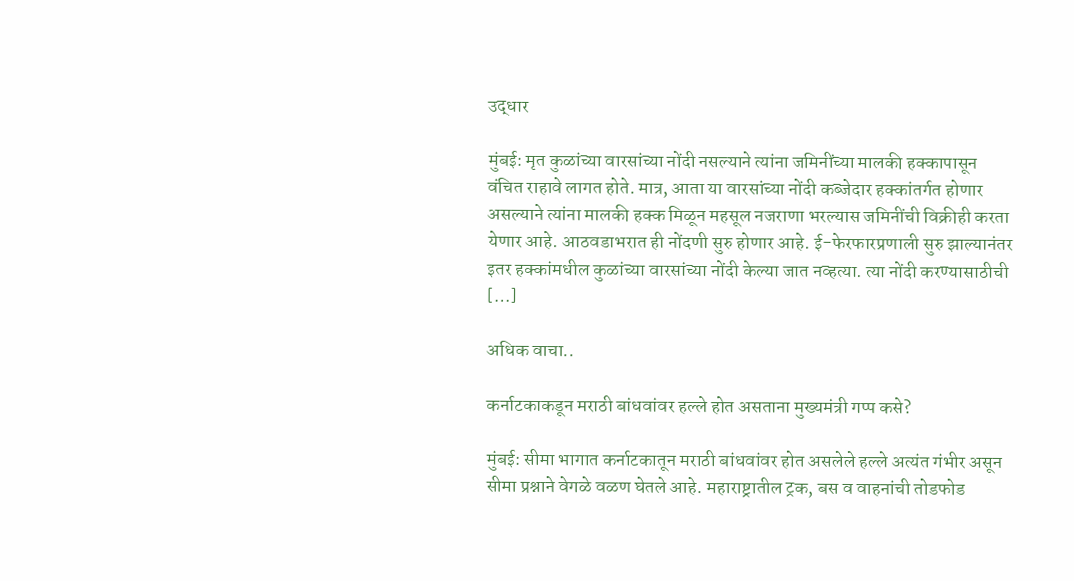उद्धार

मुंबई: मृत कुळांच्या वारसांच्या नोंदी नसल्याने त्यांना जमिनींच्या मालकी हक्कापासून वंचित राहावे लागत होते. मात्र, आता या वारसांच्या नोंदी कब्जेदार हक्कांतर्गत होणार असल्याने त्यांना मालकी हक्क मिळून महसूल नजराणा भरल्यास जमिनींची विक्रीही करता येणार आहे. आठवडाभरात ही नोंदणी सुरु होणार आहे. ई-फेरफारप्रणाली सुरु झाल्यानंतर इतर हक्कांमधील कुळांच्या वारसांच्या नोंदी केल्या जात नव्हत्या. त्या नोंदी करण्यासाठीची […]

अधिक वाचा..

कर्नाटकाकडून मराठी बांधवांवर हल्ले होत असताना मुख्यमंत्री गप्प कसे?

मुंबई: सीमा भागात कर्नाटकातून मराठी बांधवांवर होत असलेले हल्ले अत्यंत गंभीर असून सीमा प्रश्नाने वेगळे वळण घेतले आहे. महाराष्ट्रातील ट्रक, बस व वाहनांची तोडफोड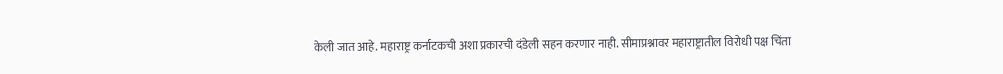केली जात आहे. महाराष्ट्र कर्नाटकची अशा प्रकारची दंडेली सहन करणार नाही. सीमाप्रश्नावर महाराष्ट्रातील विरोधी पक्ष चिंता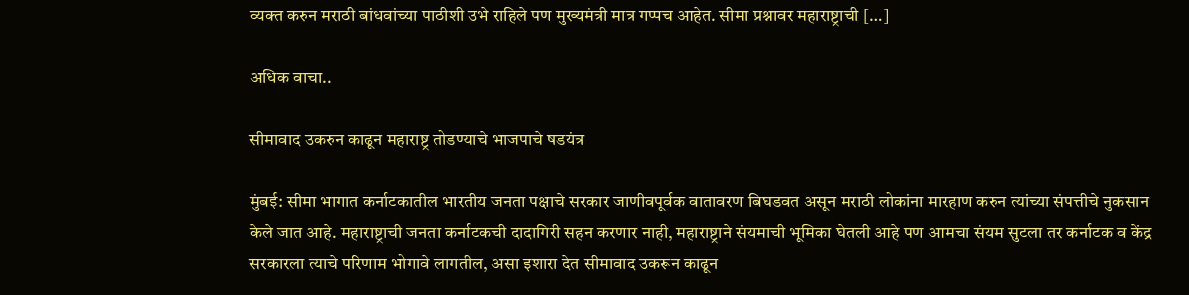व्यक्त करुन मराठी बांधवांच्या पाठीशी उभे राहिले पण मुख्यमंत्री मात्र गप्पच आहेत. सीमा प्रश्नावर महाराष्ट्राची […]

अधिक वाचा..

सीमावाद उकरुन काढून महाराष्ट्र तोडण्याचे भाजपाचे षडयंत्र

मुंबई: सीमा भागात कर्नाटकातील भारतीय जनता पक्षाचे सरकार जाणीवपूर्वक वातावरण बिघडवत असून मराठी लोकांना मारहाण करुन त्यांच्या संपत्तीचे नुकसान केले जात आहे. महाराष्ट्राची जनता कर्नाटकची दादागिरी सहन करणार नाही, महाराष्ट्राने संयमाची भूमिका घेतली आहे पण आमचा संयम सुटला तर कर्नाटक व केंद्र सरकारला त्याचे परिणाम भोगावे लागतील, असा इशारा देत सीमावाद उकरून काढून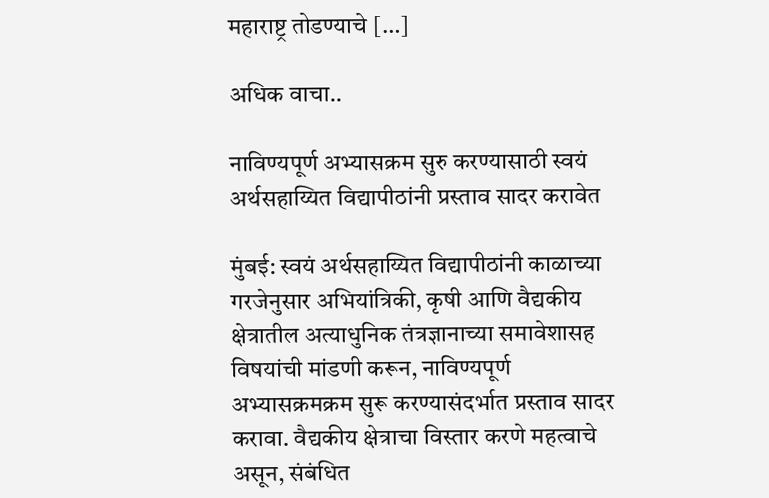महाराष्ट्र तोडण्याचे […]

अधिक वाचा..

नाविण्यपूर्ण अभ्यासक्रम सुरु करण्यासाठी स्वयं अर्थसहाय्यित विद्यापीठांनी प्रस्ताव सादर करावेत

मुंबई: स्वयं अर्थसहाय्यित विद्यापीठांनी काळाच्या गरजेनुसार अभियांत्रिकी, कृषी आणि वैद्यकीय क्षेत्रातील अत्याधुनिक तंत्रज्ञानाच्या समावेशासह विषयांची मांडणी करून, नाविण्यपूर्ण अभ्यासक्रमक्रम सुरू करण्यासंदर्भात प्रस्ताव सादर करावा. वैद्यकीय क्षेत्राचा विस्तार करणे महत्वाचे असून, संबंधित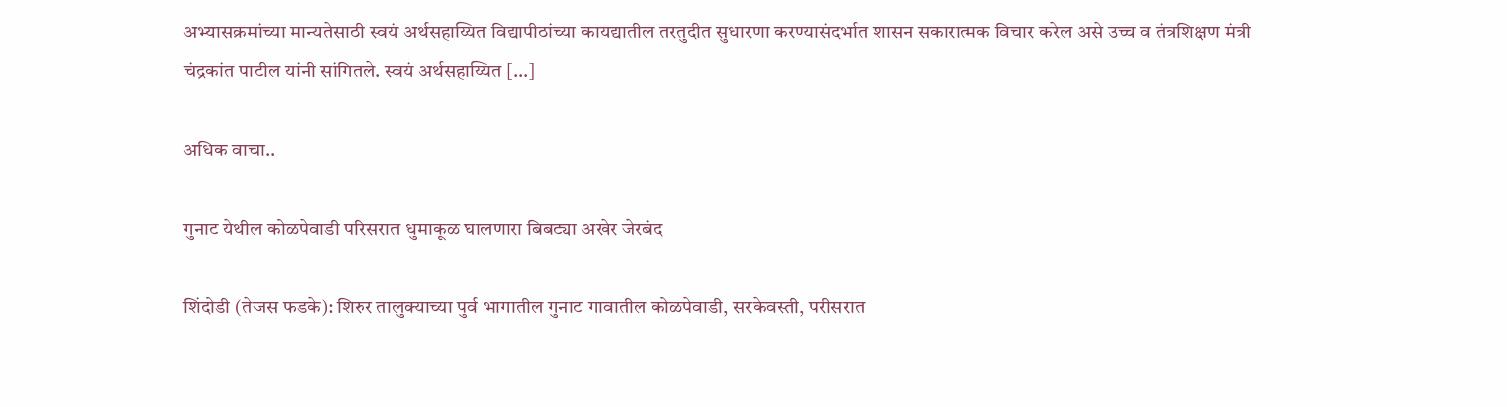अभ्यासक्रमांच्या मान्यतेसाठी स्वयं अर्थसहाय्यित विद्यापीठांच्या कायद्यातील तरतुदीत सुधारणा करण्यासंदर्भात शासन सकारात्मक विचार करेल असे उच्च व तंत्रशिक्षण मंत्री चंद्रकांत पाटील यांनी सांगितले. स्वयं अर्थसहाय्यित […]

अधिक वाचा..

गुनाट येथील कोळपेवाडी परिसरात धुमाकूळ घालणारा बिबट्या अखेर जेरबंद

शिंदोडी (तेजस फडके): शिरुर तालुक्याच्या पुर्व भागातील गुनाट गावातील कोळपेवाडी, सरकेवस्ती, परीसरात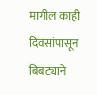मागील काही दिवसांपासून बिबट्याने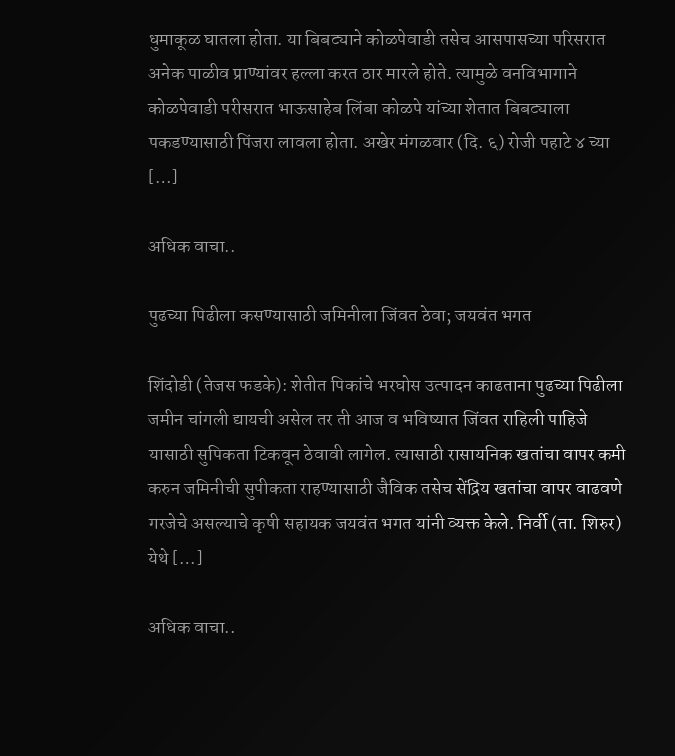धुमाकूळ घातला होता. या बिबट्याने कोळपेवाडी तसेच आसपासच्या परिसरात अनेक पाळीव प्राण्यांवर हल्ला करत ठार मारले होते. त्यामुळे वनविभागाने कोळपेवाडी परीसरात भाऊसाहेब लिंबा कोळपे यांच्या शेतात बिबट्याला पकडण्यासाठी पिंजरा लावला होता. अखेर मंगळवार (दि. ६) रोजी पहाटे ४ च्या […]

अधिक वाचा..

पुढच्या पिढीला कसण्यासाठी जमिनीला जिंवत ठेवा; जयवंत भगत

शिंदोडी (तेजस फडके): शेतीत पिकांचे भरघोस उत्पादन काढताना पुढच्या पिढीला जमीन चांगली द्यायची असेल तर ती आज व भविष्यात जिंवत राहिली पाहिजे यासाठी सुपिकता टिकवून ठेवावी लागेल. त्यासाठी रासायनिक खतांचा वापर कमी करुन जमिनीची सुपीकता राहण्यासाठी जैविक तसेच सेंद्रिय खतांचा वापर वाढवणे गरजेचे असल्याचे कृषी सहायक जयवंत भगत यांनी व्यक्त केले. निर्वी (ता. शिरुर) येथे […]

अधिक वाचा..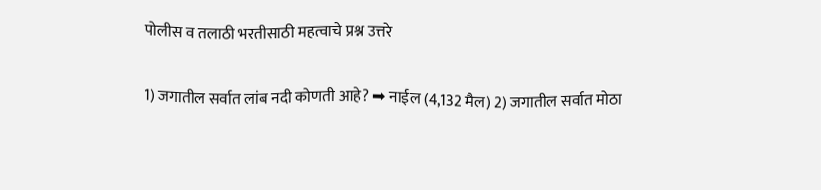पोलीस व तलाठी भरतीसाठी महत्वाचे प्रश्न उत्तरे

1) जगातील सर्वात लांब नदी कोणती आहे? ➡ नाईल (4,132 मैल) 2) जगातील सर्वात मोठा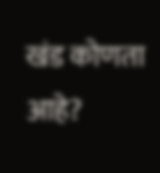खंड कोणता आहे?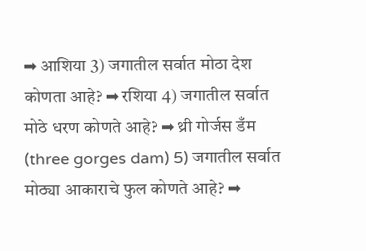➡ आशिया 3) जगातील सर्वात मोठा देश कोणता आहे? ➡ रशिया 4) जगातील सर्वात मोठे धरण कोणते आहे? ➡ थ्री गोर्जस डँम (three gorges dam) 5) जगातील सर्वात मोठ्या आकाराचे फुल कोणते आहे? ➡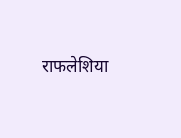राफलेशिया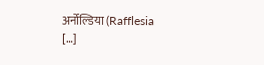अर्नोल्डिया (Rafflesia […]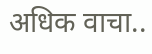अधिक वाचा..